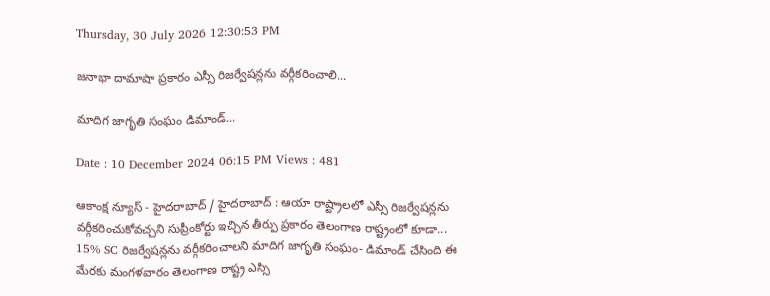Thursday, 30 July 2026 12:30:53 PM

జనాభా దామాషా ప్రకారం ఎస్సీ రిజర్వేషన్లను వర్గీకరించాలి...

మాదిగ జాగృతి సంఘం డిమాండ్...

Date : 10 December 2024 06:15 PM Views : 481

ఆకాంక్ష న్యూస్ - హైదరాబాద్ / హైదరాబాద్ : ఆయా రాష్ట్రాలలో ఎస్సీ రిజర్వేషన్లను వర్గీకరించుకోవచ్చని సుప్రీంకోర్టు ఇచ్చిన తీర్పు ప్రకారం తెలంగాణ రాష్ట్రంలో కూడా... 15% SC రిజర్వేషన్లను వర్గీకరించాలని మాదిగ జాగృతి సంఘం- డిమాండ్ చేసింది ఈ మేరకు మంగళవారం తెలంగాణ రాష్ట్ర ఎస్సి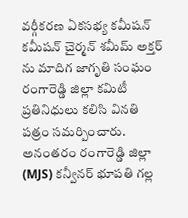వర్గీకరణ ఏకసభ్య కమీషన్ కమీషన్ చైర్మన్ శమీమ్ అక్తర్ ను మాదిగ జాగృతి సంఘం రంగారెడ్డి జిల్లా కమిటీ ప్రతినిధులు కలిసి వినతి పత్రం సమర్పించారు. అనంతరం రంగారెడ్డి జిల్లా (MJS) కన్వీనర్ భూపతి గల్ల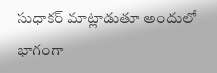సుధాకర్ మాట్లాడుతూ అందులో భాగంగా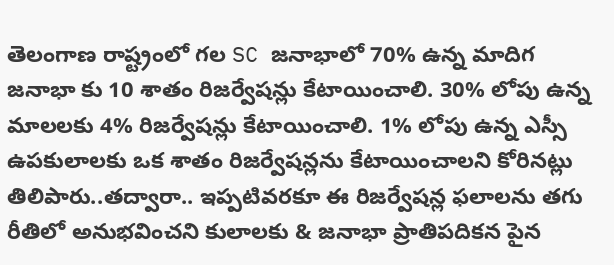తెలంగాణ రాష్ట్రంలో గల SC జనాభాలో 70% ఉన్న మాదిగ జనాభా కు 10 శాతం రిజర్వేషన్లు కేటాయించాలి. 30% లోపు ఉన్న మాలలకు 4% రిజర్వేషన్లు కేటాయించాలి. 1% లోపు ఉన్న ఎస్సీ ఉపకులాలకు ఒక శాతం రిజర్వేషన్లను కేటాయించాలని కోరినట్లు తిలిపారు..తద్వారా.. ఇప్పటివరకూ ఈ రిజర్వేషన్ల ఫలాలను తగు రీతిలో అనుభవించని కులాలకు & జనాభా ప్రాతిపదికన పైన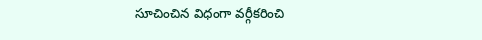సూచించిన విధంగా వర్గీకరించి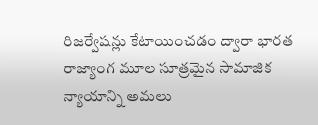రిజర్వేషన్లు కేటాయించడం ద్వారా భారత రాజ్యాంగ మూల సూత్రమైన సామాజిక న్యాయాన్ని అమలు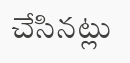చేసినట్లు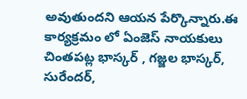అవుతుందని ఆయన పేర్కొన్నారు.ఈ కార్యక్రమం లో ఏంజెస్ నాయకులు చింతపట్ల భాస్కర్ , గజ్జల భాస్కర్, సురేందర్,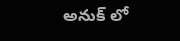అనుక్ లో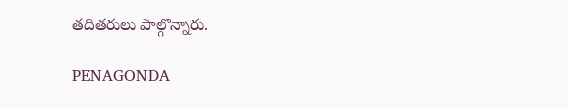తదితరులు పాల్గొన్నారు.

PENAGONDA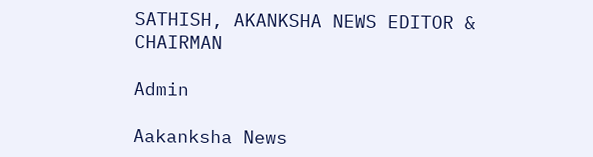SATHISH, AKANKSHA NEWS EDITOR & CHAIRMAN

Admin

Aakanksha News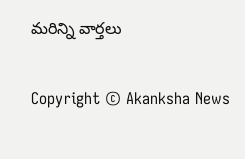మరిన్ని వార్తలు

Copyright © Akanksha News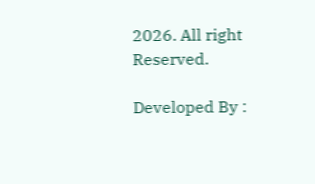2026. All right Reserved.

Developed By :